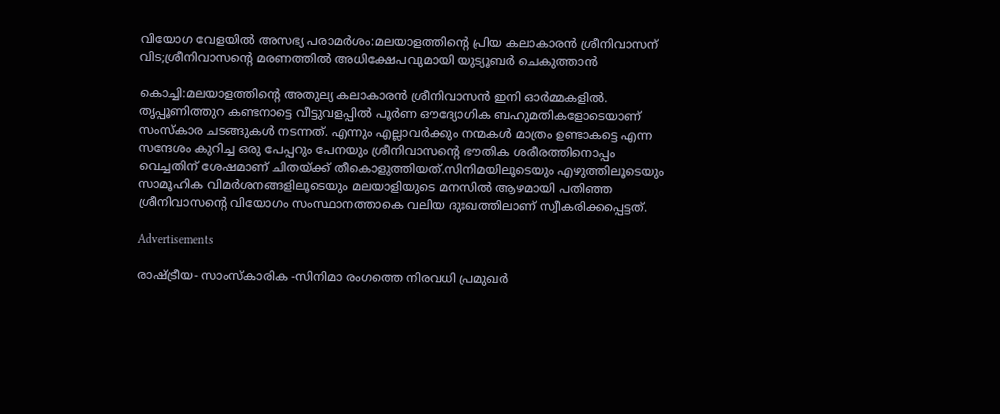വിയോഗ വേളയിൽ അസഭ്യ പരാമർശം:മലയാളത്തിന്റെ പ്രിയ കലാകാരൻ ശ്രീനിവാസന് വിട;ശ്രീനിവാസന്റെ മരണത്തിൽ അധിക്ഷേപവുമായി യുട്യൂബർ ചെകുത്താൻ

കൊച്ചി:മലയാളത്തിന്റെ അതുല്യ കലാകാരൻ ശ്രീനിവാസൻ ഇനി ഓർമ്മകളിൽ. തൃപ്പൂണിത്തുറ കണ്ടനാട്ടെ വീട്ടുവളപ്പിൽ പൂർണ ഔദ്യോഗിക ബഹുമതികളോടെയാണ് സംസ്കാര ചടങ്ങുകൾ നടന്നത്. എന്നും എല്ലാവർക്കും നന്മകൾ മാത്രം ഉണ്ടാകട്ടെ എന്ന സന്ദേശം കുറിച്ച ഒരു പേപ്പറും പേനയും ശ്രീനിവാസന്റെ ഭൗതിക ശരീരത്തിനൊപ്പം വെച്ചതിന് ശേഷമാണ് ചിതയ്ക്ക് തീകൊളുത്തിയത്.സിനിമയിലൂടെയും എഴുത്തിലൂടെയും സാമൂഹിക വിമർശനങ്ങളിലൂടെയും മലയാളിയുടെ മനസിൽ ആഴമായി പതിഞ്ഞ ശ്രീനിവാസന്റെ വിയോഗം സംസ്ഥാനത്താകെ വലിയ ദുഃഖത്തിലാണ് സ്വീകരിക്കപ്പെട്ടത്.

Advertisements

രാഷ്ട്രീയ- സാംസ്കാരിക -സിനിമാ രംഗത്തെ നിരവധി പ്രമുഖർ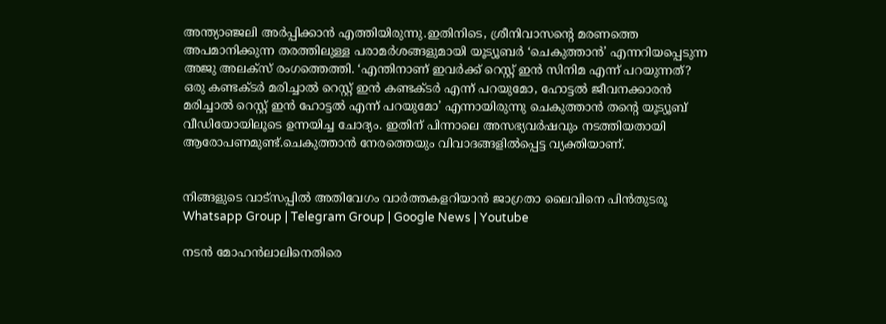അന്ത്യാഞ്ജലി അർപ്പിക്കാൻ എത്തിയിരുന്നു.ഇതിനിടെ, ശ്രീനിവാസന്റെ മരണത്തെ അപമാനിക്കുന്ന തരത്തിലുള്ള പരാമർശങ്ങളുമായി യൂട്യൂബർ ‘ചെകുത്താൻ’ എന്നറിയപ്പെടുന്ന അജു അലക്‌സ് രംഗത്തെത്തി. ‘എന്തിനാണ് ഇവർക്ക് റെസ്റ്റ് ഇൻ സിനിമ എന്ന് പറയുന്നത്? ഒരു കണ്ടക്ടർ മരിച്ചാൽ റെസ്റ്റ് ഇൻ കണ്ടക്ടർ എന്ന് പറയുമോ, ഹോട്ടൽ ജീവനക്കാരൻ മരിച്ചാൽ റെസ്റ്റ് ഇൻ ഹോട്ടൽ എന്ന് പറയുമോ’ എന്നായിരുന്നു ചെകുത്താൻ തന്റെ യൂട്യൂബ് വീഡിയോയിലൂടെ ഉന്നയിച്ച ചോദ്യം. ഇതിന് പിന്നാലെ അസഭ്യവർഷവും നടത്തിയതായി ആരോപണമുണ്ട്.ചെകുത്താൻ നേരത്തെയും വിവാദങ്ങളിൽപ്പെട്ട വ്യക്തിയാണ്.


നിങ്ങളുടെ വാട്സപ്പിൽ അതിവേഗം വാർത്തകളറിയാൻ ജാഗ്രതാ ലൈവിനെ പിൻതുടരൂ Whatsapp Group | Telegram Group | Google News | Youtube

നടൻ മോഹൻലാലിനെതിരെ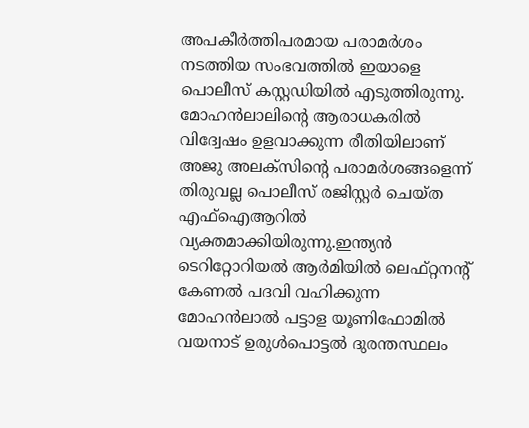അപകീർത്തിപരമായ പരാമർശം നടത്തിയ സംഭവത്തിൽ ഇയാളെ പൊലീസ് കസ്റ്റഡിയിൽ എടുത്തിരുന്നു. മോഹൻലാലിന്റെ ആരാധകരിൽ വിദ്വേഷം ഉളവാക്കുന്ന രീതിയിലാണ് അജു അലക്സിന്റെ പരാമർശങ്ങളെന്ന് തിരുവല്ല പൊലീസ് രജിസ്റ്റർ ചെയ്ത എഫ്ഐആറിൽ വ്യക്തമാക്കിയിരുന്നു.ഇന്ത്യൻ ടെറിറ്റോറിയൽ ആർമിയിൽ ലെഫ്റ്റനന്റ് കേണൽ പദവി വഹിക്കുന്ന മോഹൻലാൽ പട്ടാള യൂണിഫോമിൽ വയനാട് ഉരുൾപൊട്ടൽ ദുരന്തസ്ഥലം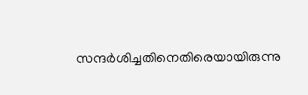സന്ദർശിച്ചതിനെതിരെയായിരുന്നു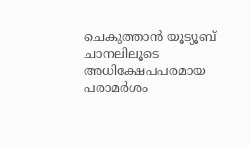ചെകുത്താൻ യൂട്യൂബ് ചാനലിലൂടെ അധിക്ഷേപപരമായ പരാമർശം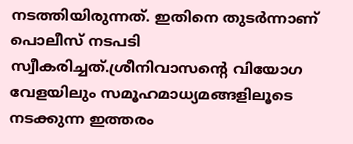നടത്തിയിരുന്നത്. ഇതിനെ തുടർന്നാണ് പൊലീസ് നടപടി സ്വീകരിച്ചത്.ശ്രീനിവാസന്റെ വിയോഗ വേളയിലും സമൂഹമാധ്യമങ്ങളിലൂടെ നടക്കുന്ന ഇത്തരം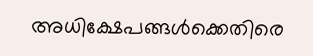അധിക്ഷേപങ്ങൾക്കെതിരെ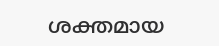ശക്തമായ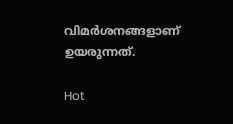വിമർശനങ്ങളാണ് ഉയരുന്നത്.

Hot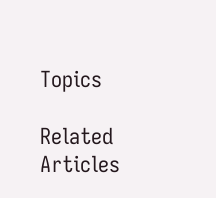Topics

Related Articles